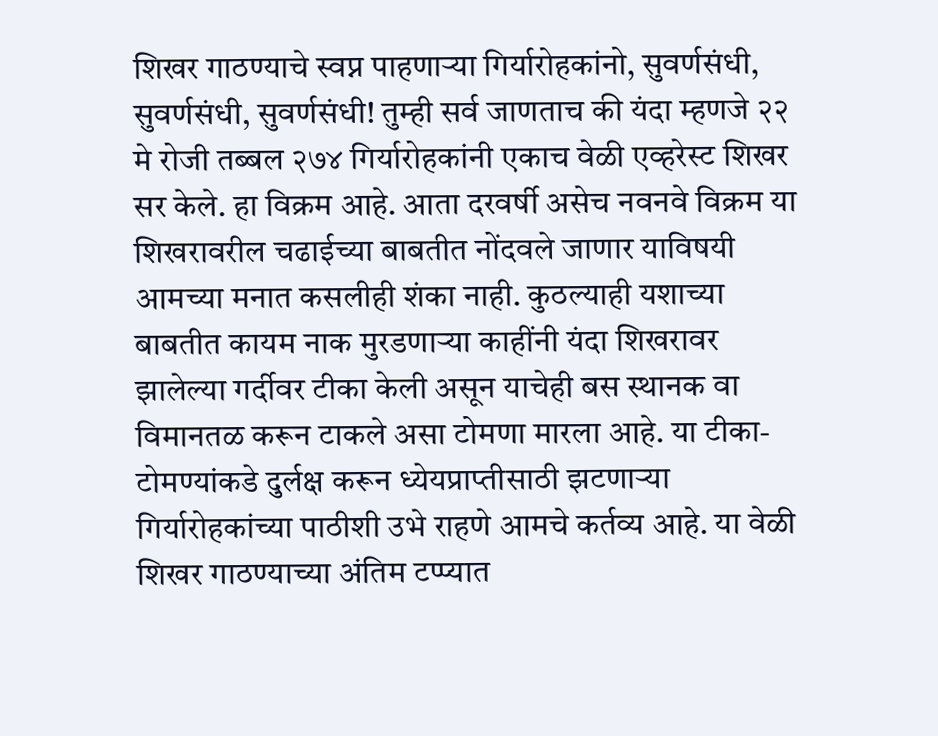शिखर गाठण्याचे स्वप्न पाहणार्‍या गिर्यारोहकांनो, सुवर्णसंधी, सुवर्णसंधी, सुवर्णसंधी! तुम्ही सर्व जाणताच की यंदा म्हणजे २२ मे रोजी तब्बल २७४ गिर्यारोहकांनी एकाच वेळी एव्हरेस्ट शिखर सर केले. हा विक्रम आहे. आता दरवर्षी असेच नवनवे विक्रम या शिखरावरील चढाईच्या बाबतीत नोंदवले जाणार याविषयी आमच्या मनात कसलीही शंका नाही. कुठल्याही यशाच्या बाबतीत कायम नाक मुरडणार्‍या काहींनी यंदा शिखरावर झालेल्या गर्दीवर टीका केली असून याचेही बस स्थानक वा विमानतळ करून टाकले असा टोमणा मारला आहे. या टीका-टोमण्यांकडे दुर्लक्ष करून ध्येयप्राप्तीसाठी झटणार्‍या गिर्यारोहकांच्या पाठीशी उभे राहणे आमचे कर्तव्य आहे. या वेळी शिखर गाठण्याच्या अंतिम टप्प्यात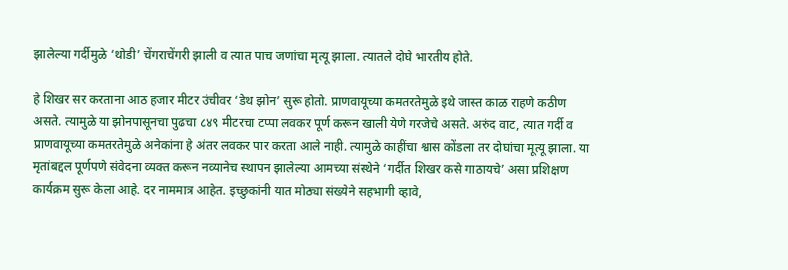झालेल्या गर्दीमुळे ‘थोडी’ चेंगराचेंगरी झाली व त्यात पाच जणांचा मृत्यू झाला. त्यातले दोघे भारतीय होते.

हे शिखर सर करताना आठ हजार मीटर उंचीवर ‘डेथ झोन’ सुरू होतो. प्राणवायूच्या कमतरतेमुळे इथे जास्त काळ राहणे कठीण असते. त्यामुळे या झोनपासूनचा पुढचा ८४९ मीटरचा टप्पा लवकर पूर्ण करून खाली येणे गरजेचे असते. अरुंद वाट, त्यात गर्दी व प्राणवायूच्या कमतरतेमुळे अनेकांना हे अंतर लवकर पार करता आले नाही. त्यामुळे काहींचा श्वास कोंडला तर दोघांचा मूत्यू झाला. या मृतांबद्दल पूर्णपणे संवेदना व्यक्त करून नव्यानेच स्थापन झालेल्या आमच्या संस्थेने ‘गर्दीत शिखर कसे गाठायचे’ असा प्रशिक्षण कार्यक्रम सुरू केला आहे. दर नाममात्र आहेत. इच्छुकांनी यात मोठ्या संख्येने सहभागी व्हावे,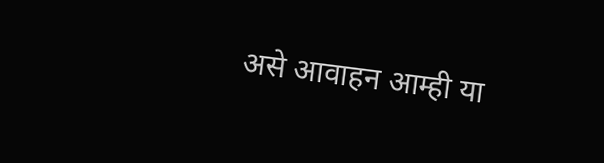असे आवाहन आम्ही या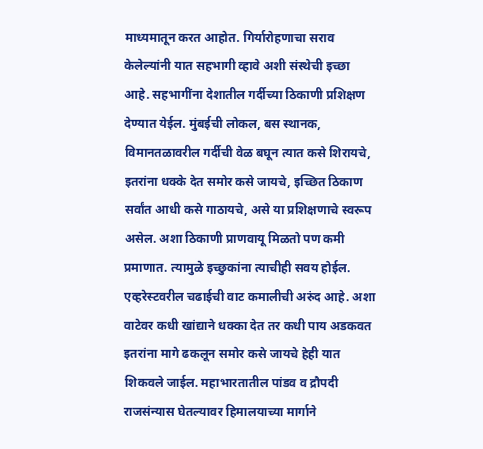माध्यमातून करत आहोत. गिर्यारोहणाचा सराव केलेल्यांनी यात सहभागी व्हावे अशी संस्थेची इच्छा आहे. सहभागींना देशातील गर्दीच्या ठिकाणी प्रशिक्षण देण्यात येईल. मुंबईची लोकल, बस स्थानक, विमानतळावरील गर्दीची वेळ बघून त्यात कसे शिरायचे, इतरांना धक्के देत समोर कसे जायचे, इच्छित ठिकाण सर्वांत आधी कसे गाठायचे, असे या प्रशिक्षणाचे स्वरूप असेल. अशा ठिकाणी प्राणवायू मिळतो पण कमी प्रमाणात. त्यामुळे इच्छुकांना त्याचीही सवय होईल. एव्हरेस्टवरील चढाईची वाट कमालीची अरुंद आहे. अशा वाटेवर कधी खांद्याने धक्का देत तर कधी पाय अडकवत इतरांना मागे ढकलून समोर कसे जायचे हेही यात शिकवले जाईल. महाभारतातील पांडव व द्रौपदी राजसंन्यास घेतल्यावर हिमालयाच्या मार्गाने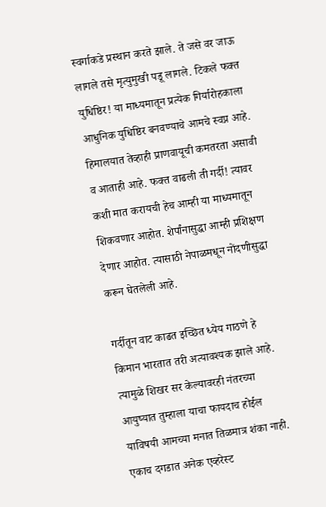स्वर्गाकडे प्रस्थान करते झाले. ते जसे वर जाऊ लागले तसे मृत्युमुखी पडू लागले. टिकले फक्त युधिष्ठिर! या माध्यमातून प्रत्येक गिर्यारोहकाला आधुनिक युधिष्ठिर बनवण्याचे आमचे स्वप्न आहे. हिमालयात तेव्हाही प्राणवायूची कमतरता असावी व आताही आहे. फक्त वाढली ती गर्दी! त्यावर कशी मात करायची हेच आम्ही या माध्यमातून शिकवणार आहोत. शेर्पांनासुद्धा आम्ही प्रशिक्षण देणार आहोत. त्यासाठी नेपाळमधून नोंदणीसुद्धा करून घेतलेली आहे.

गर्दीतून वाट काढत इच्छित ध्येय गाठणे हे किमान भारतात तरी अत्यावश्यक झाले आहे. त्यामुळे शिखर सर केल्यावरही नंतरच्या आयुष्यात तुम्हाला याचा फायदाच होईल याविषयी आमच्या मनात तिळमात्र शंका नाही. एकाच दगडात अनेक एव्हरेस्ट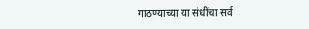गाठण्याच्या या संधींचा सर्व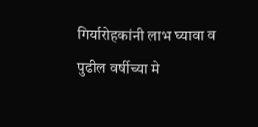गिर्यारोहकांनी लाभ घ्यावा व पुढील वर्षीच्या मे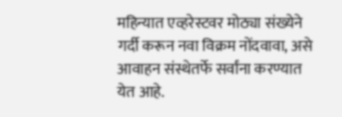महिन्यात एव्हरेस्टवर मोठ्या संख्येने गर्दी करून नवा विक्रम नोंदवावा, असे आवाहन संस्थेतर्फे सर्वांना करण्यात येत आहे.